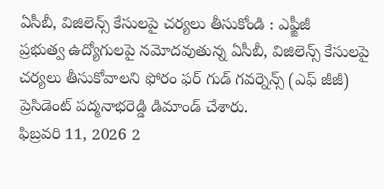ఏసీబీ, విజిలెన్స్ కేసులపై చర్యలు తీసుకోండి : ఎఫ్జీజీ
ప్రభుత్వ ఉద్యోగులపై నమోదవుతున్న ఏసీబీ, విజిలెన్స్ కేసులపై చర్యలు తీసుకోవాలని ఫోరం ఫర్ గుడ్ గవర్నెన్స్ (ఎఫ్ జీజీ) ప్రెసిడెంట్ పద్మనాభరెడ్డి డిమాండ్ చేశారు.
ఫిబ్రవరి 11, 2026 2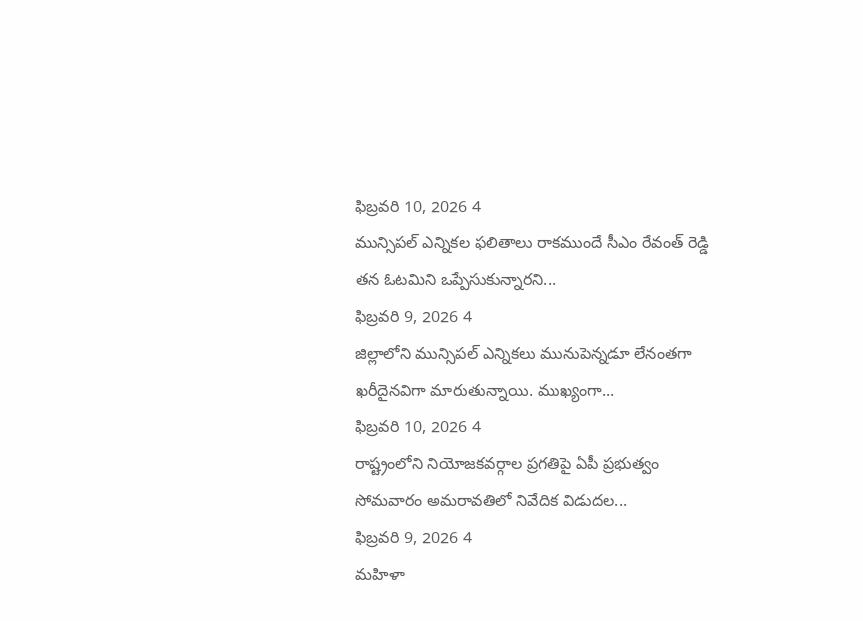ఫిబ్రవరి 10, 2026 4
మున్సిపల్ ఎన్నికల ఫలితాలు రాకముందే సీఎం రేవంత్ రెడ్డి తన ఓటమిని ఒప్పేసుకున్నారని...
ఫిబ్రవరి 9, 2026 4
జిల్లాలోని మున్సిపల్ ఎన్నికలు మునుపెన్నడూ లేనంతగా ఖరీదైనవిగా మారుతున్నాయి. ముఖ్యంగా...
ఫిబ్రవరి 10, 2026 4
రాష్ట్రంలోని నియోజకవర్గాల ప్రగతిపై ఏపీ ప్రభుత్వం సోమవారం అమరావతిలో నివేదిక విడుదల...
ఫిబ్రవరి 9, 2026 4
మహిళా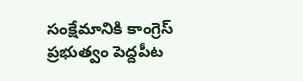సంక్షేమానికి కాంగ్రెస్ ప్రభుత్వం పెద్దపీట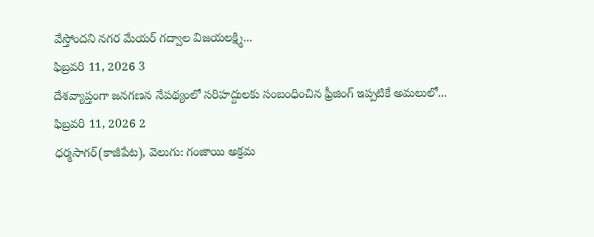వేస్తోందని నగర మేయర్ గద్వాల విజయలక్ష్మి...
ఫిబ్రవరి 11, 2026 3
దేశవ్యాప్తంగా జనగణన నేపథ్యంలో సరిహద్దులకు సంబంధించిన ఫ్రీజింగ్ ఇప్పటికే అమలులో...
ఫిబ్రవరి 11, 2026 2
ధర్మసాగర్(కాజీపేట), వెలుగు: గంజాయి అక్రమ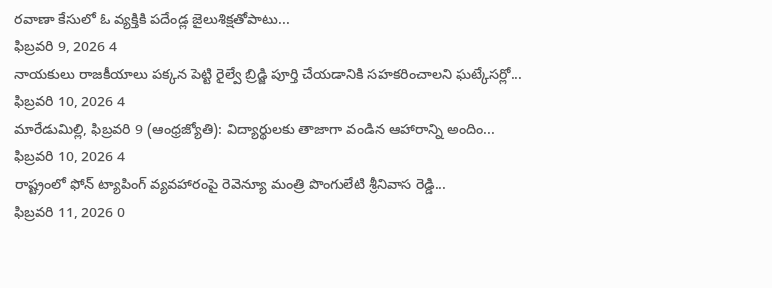రవాణా కేసులో ఓ వ్యక్తికి పదేండ్ల జైలుశిక్షతోపాటు...
ఫిబ్రవరి 9, 2026 4
నాయకులు రాజకీయాలు పక్కన పెట్టి రైల్వే బ్రిడ్జి పూర్తి చేయడానికి సహకరించాలని ఘట్కేసర్లో...
ఫిబ్రవరి 10, 2026 4
మారేడుమిల్లి, ఫిబ్రవరి 9 (ఆంధ్రజ్యోతి): విద్యార్థులకు తాజాగా వండిన ఆహారాన్ని అందిం...
ఫిబ్రవరి 10, 2026 4
రాష్ట్రంలో ఫోన్ ట్యాపింగ్ వ్యవహారంపై రెవెన్యూ మంత్రి పొంగులేటి శ్రీనివాస రెడ్డి...
ఫిబ్రవరి 11, 2026 0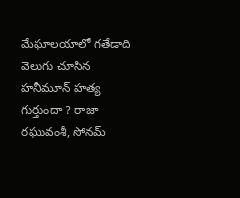మేఘాలయాలో గతేడాది వెలుగు చూసిన హనీమూన్ హత్య గుర్తుందా ? రాజా రఘువంశీ, సోనమ్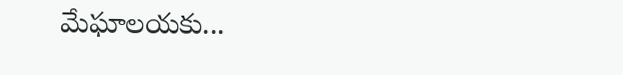మేఘాలయకు...